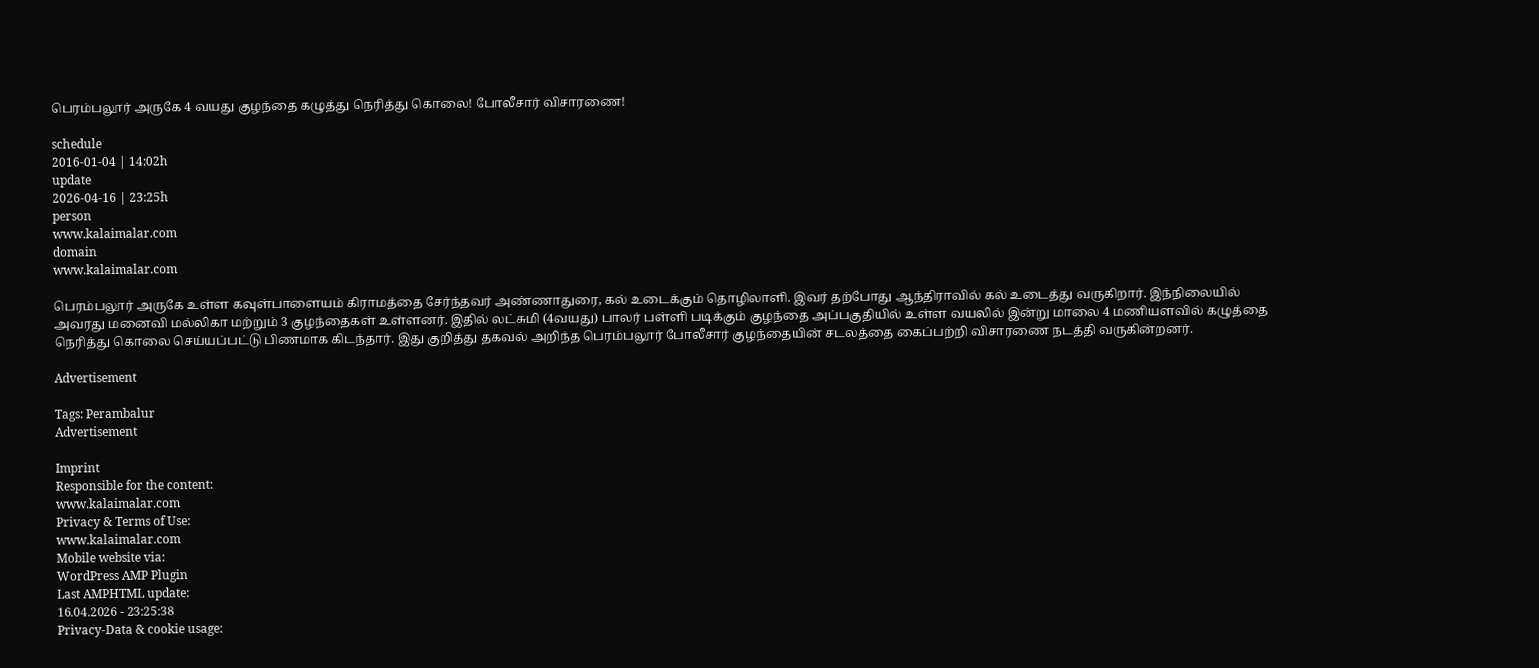பெரம்பலூர் அருகே 4 வயது குழந்தை கழுத்து நெரித்து கொலை! போலீசார் விசாரணை!

schedule
2016-01-04 | 14:02h
update
2026-04-16 | 23:25h
person
www.kalaimalar.com
domain
www.kalaimalar.com

பெரம்பலூர் அருகே உள்ள கவுள்பாளையம் கிராமத்தை சேர்ந்தவர் அண்ணாதுரை, கல் உடைக்கும் தொழிலாளி. இவர் தற்போது ஆந்திராவில் கல் உடைத்து வருகிறார். இந்நிலையில் அவரது மனைவி மல்லிகா மற்றும் 3 குழந்தைகள் உள்ளனர். இதில் லட்சுமி (4வயது) பாலர் பள்ளி படிக்கும் குழந்தை அப்பகுதியில் உள்ள வயலில் இன்று மாலை 4 மணியளவில் கழுத்தை நெரித்து கொலை செய்யப்பட்டு பிணமாக கிடந்தார். இது குறித்து தகவல் அறிந்த பெரம்பலூர் போலீசார் குழந்தையின் சடலத்தை கைப்பற்றி விசாரணை நடத்தி வருகின்றனர்.

Advertisement

Tags: Perambalur
Advertisement

Imprint
Responsible for the content:
www.kalaimalar.com
Privacy & Terms of Use:
www.kalaimalar.com
Mobile website via:
WordPress AMP Plugin
Last AMPHTML update:
16.04.2026 - 23:25:38
Privacy-Data & cookie usage: